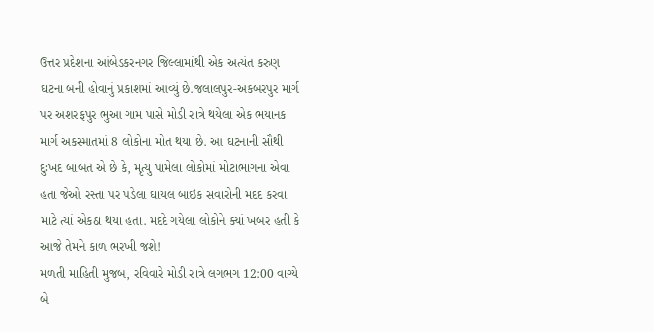ઉત્તર પ્રદેશના આંબેડકરનગર જિલ્લામાંથી એક અત્યંત કરુણ ઘટના બની હોવાનું પ્રકાશમાં આવ્યું છે.જલાલપુર-અકબરપુર માર્ગ પર અશરફપુર ભુઆ ગામ પાસે મોડી રાત્રે થયેલા એક ભયાનક માર્ગ અકસ્માતમાં 8 લોકોના મોત થયા છે. આ ઘટનાની સૌથી દુઃખદ બાબત એ છે કે, મૃત્યુ પામેલા લોકોમાં મોટાભાગના એવા હતા જેઓ રસ્તા પર પડેલા ઘાયલ બાઇક સવારોની મદદ કરવા માટે ત્યાં એકઠા થયા હતા. મદદે ગયેલા લોકોને ક્યાં ખબર હતી કે આજે તેમને કાળ ભરખી જશે!
મળતી માહિતી મુજબ, રવિવારે મોડી રાત્રે લગભગ 12:00 વાગ્યે બે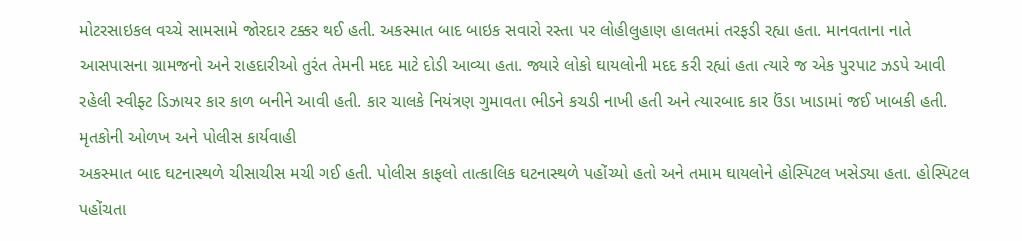મોટરસાઇકલ વચ્ચે સામસામે જોરદાર ટક્કર થઈ હતી. અકસ્માત બાદ બાઇક સવારો રસ્તા પર લોહીલુહાણ હાલતમાં તરફડી રહ્યા હતા. માનવતાના નાતે આસપાસના ગ્રામજનો અને રાહદારીઓ તુરંત તેમની મદદ માટે દોડી આવ્યા હતા. જ્યારે લોકો ઘાયલોની મદદ કરી રહ્યાં હતા ત્યારે જ એક પુરપાટ ઝડપે આવી રહેલી સ્વીફ્ટ ડિઝાયર કાર કાળ બનીને આવી હતી. કાર ચાલકે નિયંત્રણ ગુમાવતા ભીડને કચડી નાખી હતી અને ત્યારબાદ કાર ઉંડા ખાડામાં જઈ ખાબકી હતી.
મૃતકોની ઓળખ અને પોલીસ કાર્યવાહી
અકસ્માત બાદ ઘટનાસ્થળે ચીસાચીસ મચી ગઈ હતી. પોલીસ કાફલો તાત્કાલિક ઘટનાસ્થળે પહોંચ્યો હતો અને તમામ ઘાયલોને હોસ્પિટલ ખસેડ્યા હતા. હોસ્પિટલ પહોંચતા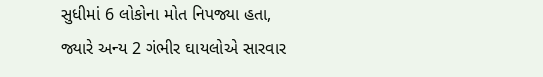સુધીમાં 6 લોકોના મોત નિપજ્યા હતા, જ્યારે અન્ય 2 ગંભીર ઘાયલોએ સારવાર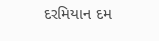દરમિયાન દમ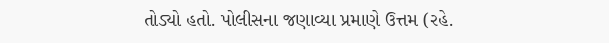તોડ્યો હતો. પોલીસના જણાવ્યા પ્રમાણે ઉત્તમ (રહે.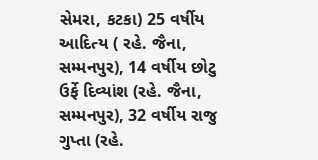સેમરા, કટકા) 25 વર્ષીય આદિત્ય ( રહે. જૈના, સમ્મનપુર), 14 વર્ષીય છોટુ ઉર્ફે દિવ્યાંશ (રહે. જૈના, સમ્મનપુર), 32 વર્ષીય રાજુ ગુપ્તા (રહે.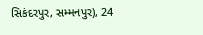સિકંદરપુર, સમ્મનપુર), 24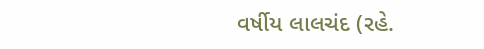વર્ષીય લાલચંદ (રહે.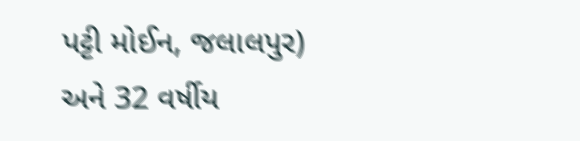પટ્ટી મોઈન, જલાલપુર) અને 32 વર્ષીય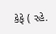કેફે ( રહે.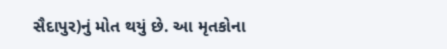સૈદાપુર)નું મોત થયું છે. આ મૃતકોના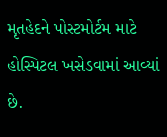મૃતહેદને પોસ્ટમોર્ટમ માટે હોસ્પિટલ ખસેડવામાં આવ્યાં છે.